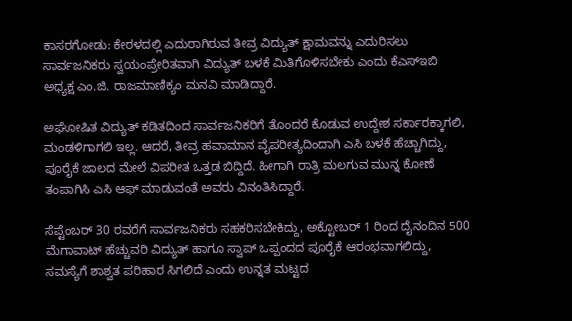ಕಾಸರಗೋಡು: ಕೇರಳದಲ್ಲಿ ಎದುರಾಗಿರುವ ತೀವ್ರ ವಿದ್ಯುತ್ ಕ್ಷಾಮವನ್ನು ಎದುರಿಸಲು ಸಾರ್ವಜನಿಕರು ಸ್ವಯಂಪ್ರೇರಿತವಾಗಿ ವಿದ್ಯುತ್ ಬಳಕೆ ಮಿತಿಗೊಳಿಸಬೇಕು ಎಂದು ಕೆಎಸ್ಇಬಿ ಅಧ್ಯಕ್ಷ ಎಂ.ಜಿ. ರಾಜಮಾಣಿಕ್ಯಂ ಮನವಿ ಮಾಡಿದ್ದಾರೆ.

ಅಘೋಷಿತ ವಿದ್ಯುತ್ ಕಡಿತದಿಂದ ಸಾರ್ವಜನಿಕರಿಗೆ ತೊಂದರೆ ಕೊಡುವ ಉದ್ದೇಶ ಸರ್ಕಾರಕ್ಕಾಗಲಿ, ಮಂಡಳಿಗಾಗಲಿ ಇಲ್ಲ. ಆದರೆ, ತೀವ್ರ ಹವಾಮಾನ ವೈಪರೀತ್ಯದಿಂದಾಗಿ ಎಸಿ ಬಳಕೆ ಹೆಚ್ಚಾಗಿದ್ದು, ಪೂರೈಕೆ ಜಾಲದ ಮೇಲೆ ವಿಪರೀತ ಒತ್ತಡ ಬಿದ್ದಿದೆ. ಹೀಗಾಗಿ ರಾತ್ರಿ ಮಲಗುವ ಮುನ್ನ ಕೋಣೆ ತಂಪಾಗಿಸಿ ಎಸಿ ಆಫ್ ಮಾಡುವಂತೆ ಅವರು ವಿನಂತಿಸಿದ್ದಾರೆ.

ಸೆಪ್ಟೆಂಬರ್ 30 ರವರೆಗೆ ಸಾರ್ವಜನಿಕರು ಸಹಕರಿಸಬೇಕಿದ್ದು, ಅಕ್ಟೋಬರ್ 1 ರಿಂದ ದೈನಂದಿನ 500 ಮೆಗಾವಾಟ್ ಹೆಚ್ಚುವರಿ ವಿದ್ಯುತ್ ಹಾಗೂ ಸ್ವಾಪ್ ಒಪ್ಪಂದದ ಪೂರೈಕೆ ಆರಂಭವಾಗಲಿದ್ದು, ಸಮಸ್ಯೆಗೆ ಶಾಶ್ವತ ಪರಿಹಾರ ಸಿಗಲಿದೆ ಎಂದು ಉನ್ನತ ಮಟ್ಟದ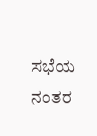ಸಭೆಯ ನಂತರ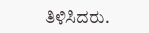ತಿಳಿಸಿದರು.